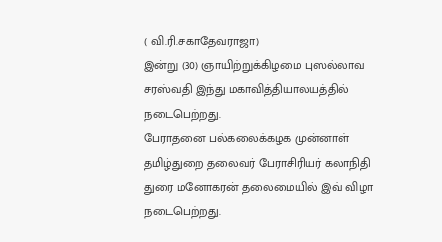( வி.ரி.சகாதேவராஜா)
இன்று (30) ஞாயிற்றுக்கிழமை புஸல்லாவ சரஸ்வதி இந்து மகாவித்தியாலயத்தில் நடைபெற்றது.
பேராதனை பல்கலைக்கழக முன்னாள் தமிழ்துறை தலைவர் பேராசிரியர் கலாநிதி துரை மனோகரன் தலைமையில் இவ் விழா நடைபெற்றது.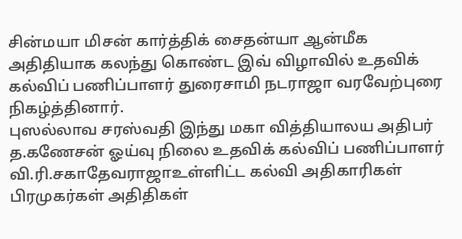சின்மயா மிசன் கார்த்திக் சைதன்யா ஆன்மீக அதிதியாக கலந்து கொண்ட இவ் விழாவில் உதவிக் கல்விப் பணிப்பாளர் துரைசாமி நடராஜா வரவேற்புரை நிகழ்த்தினார்.
புஸல்லாவ சரஸ்வதி இந்து மகா வித்தியாலய அதிபர் த.கணேசன் ஓய்வு நிலை உதவிக் கல்விப் பணிப்பாளர் வி.ரி.சகாதேவராஜாஉள்ளிட்ட கல்வி அதிகாரிகள் பிரமுகர்கள் அதிதிகள்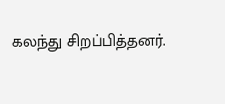கலந்து சிறப்பித்தனர்.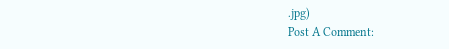.jpg)
Post A Comment: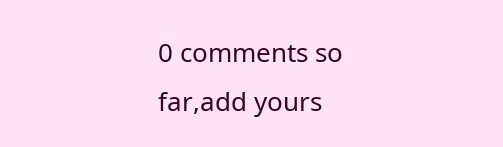0 comments so far,add yours